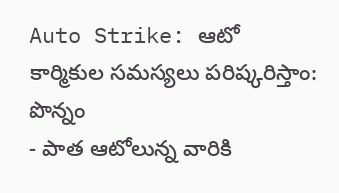Auto Strike: ఆటో కార్మికుల సమస్యలు పరిష్కరిస్తాం: పొన్నం
- పాత ఆటోలున్న వారికి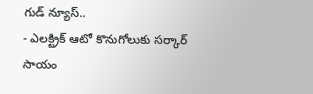గుడ్ న్యూస్..
- ఎలక్ట్రిక్ ఆటో కొనుగోలుకు సర్కార్ సాయం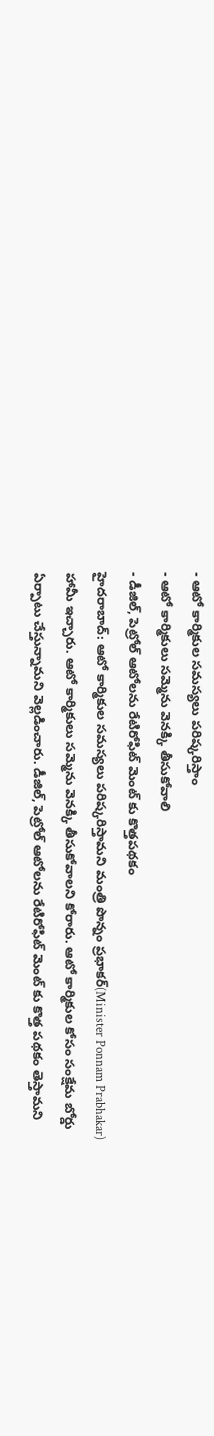- ఆటో కార్మికుల సమస్యలు పరిష్కరిస్తాం
- ఆటో కార్మికులు సమ్మెను వెనక్కి తీసుకోవాలి
- డీజిల్, పెట్రోల్ ఆటోలను రేటిరోఫిట్ మెంట్ కు కొత్తపథకం
హైదరాబాద్: ఆటో కార్మికుల సమస్యలు పరిష్కరిస్తామని మంత్రి పొన్నం ప్రభాకర్(Minister Ponnam Prabhakar) హామీ ఇచ్చారు. ఆటో కార్మికులు సమ్మెను వెనక్కి తీసుకోవాలని కోరారు. ఆటో కార్మికుల కోసం సంక్షేమ బోర్డు ఏర్పాటు చేస్తున్నామని వెల్లడించారు. డీజిల్, పెట్రోల్ ఆటోలను రేటిరోఫిట్ మెంట్ కు కొత్త పథకం తెస్తామని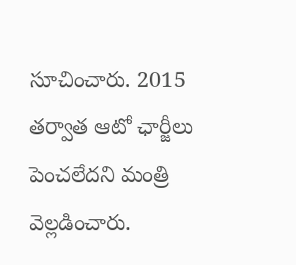సూచించారు. 2015 తర్వాత ఆటో ఛార్జీలు పెంచలేదని మంత్రి వెల్లడించారు.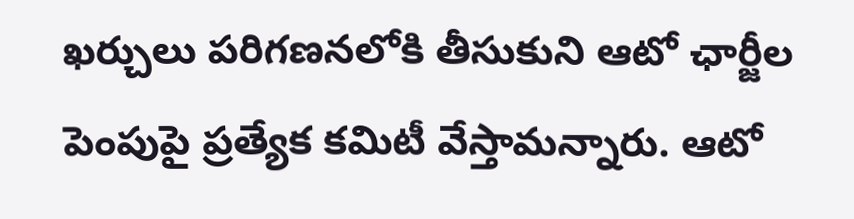ఖర్చులు పరిగణనలోకి తీసుకుని ఆటో ఛార్జీల పెంపుపై ప్రత్యేక కమిటీ వేస్తామన్నారు. ఆటో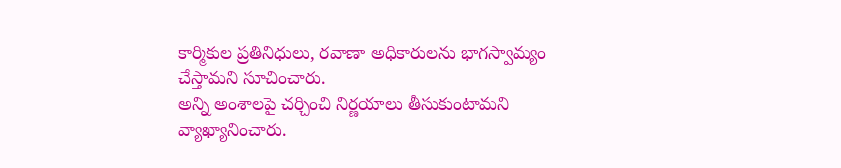కార్మికుల ప్రతినిధులు, రవాణా అధికారులను భాగస్వామ్యం చేస్తామని సూచించారు.
అన్ని అంశాలపై చర్చించి నిర్ణయాలు తీసుకుంటామని వ్యాఖ్యానించారు.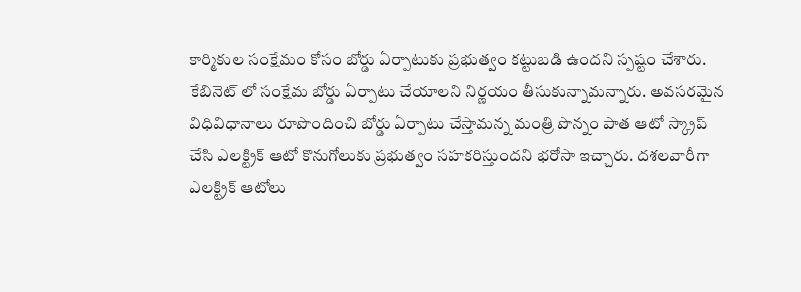కార్మికుల సంక్షేమం కోసం బోర్డు ఏర్పాటుకు ప్రభుత్వం కట్టుబడి ఉందని స్పష్టం చేశారు. కేబినెట్ లో సంక్షేమ బోర్డు ఏర్పాటు చేయాలని నిర్ణయం తీసుకున్నామన్నారు. అవసరమైన విధివిధానాలు రూపొందించి బోర్డు ఏర్పాటు చేస్తామన్న మంత్రి పొన్నం పాత ఆటో స్క్రాప్ చేసి ఎలక్ట్రిక్ ఆటో కొనుగోలుకు ప్రభుత్వం సహకరిస్తుందని భరోసా ఇచ్చారు. దశలవారీగా ఎలక్ట్రిక్ ఆటోలు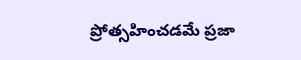ప్రోత్సహించడమే ప్రజా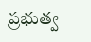ప్రభుత్వ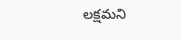లక్షమని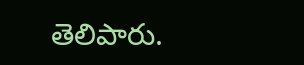తెలిపారు.